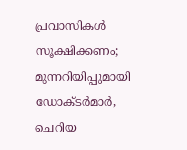പ്രവാസികൾ സൂക്ഷിക്കണം; മുന്നറിയിപ്പുമായി ഡോക്‌ടർമാർ, ചെറിയ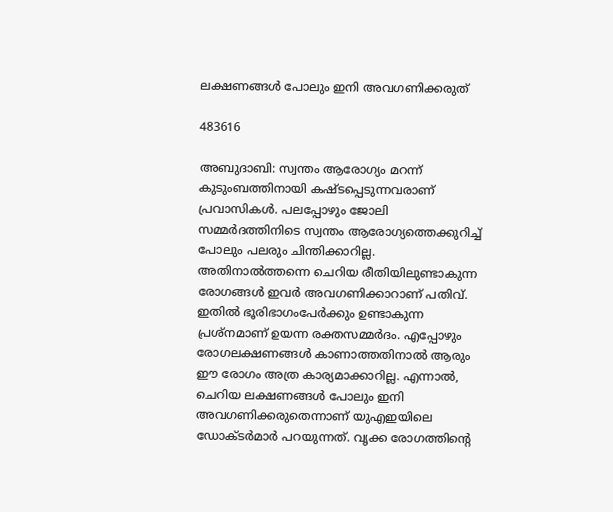ലക്ഷണങ്ങൾ പോലും ഇനി അവഗണിക്കരുത്

483616

അബുദാബി: സ്വന്തം ആരോഗ്യം മറന്ന് കുടുംബത്തിനായി കഷ്‌ടപ്പെടുന്നവരാണ് പ്രവാസികൾ. പലപ്പോഴും ജോലി സമ്മർദത്തിനിടെ സ്വന്തം ആരോഗ്യത്തെക്കുറിച്ച് പോലും പലരും ചിന്തിക്കാറില്ല. അതിനാൽത്തന്നെ ചെറിയ രീതിയിലുണ്ടാകുന്ന രോഗങ്ങൾ ഇവർ അവഗണിക്കാറാണ് പതിവ്. ഇതിൽ ഭൂരിഭാഗംപേർക്കും ഉണ്ടാകുന്ന പ്രശ്‌നമാണ് ഉയന്ന രക്തസമ്മർദം. എപ്പോഴും രോഗലക്ഷണങ്ങൾ കാണാത്തതിനാൽ ആരും ഈ രോഗം അത്ര കാര്യമാക്കാറില്ല. എന്നാൽ, ചെറിയ ലക്ഷണങ്ങൾ പോലും ഇനി അവഗണിക്കരുതെന്നാണ് യുഎഇയിലെ ഡോക്‌ടർമാർ പറയുന്നത്. വൃക്ക രോഗത്തിന്റെ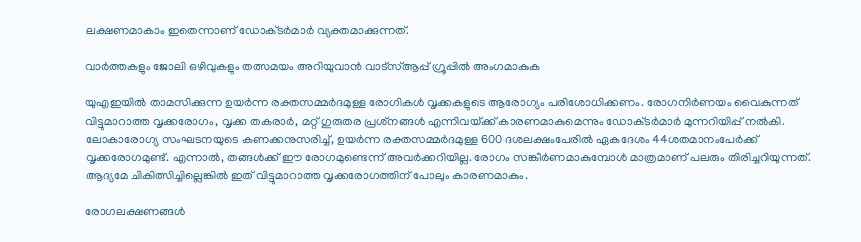ലക്ഷണമാകാം ഇതെന്നാണ് ഡോക്‌ടർമാർ വ്യക്തമാക്കുന്നത്.

വാർത്തകളും ജോലി ഒഴിവുകളും തത്സമയം അറിയുവാൻ വാട്സ്ആപ്പ് ഗ്രൂപ്പിൽ അംഗമാകുക

യുഎഇയിൽ താമസിക്കുന്ന ഉയർന്ന രക്തസമ്മർദമുള്ള രോഗികൾ വൃക്കകളുടെ ആരോഗ്യം പരിശോധിക്കണം. രോഗനിർണയം വൈകുന്നത് വിട്ടുമാറാത്ത വൃക്കരോഗം, വൃക്ക തകരാർ, മറ്റ് ഗുരുതര പ്രശ്‌നങ്ങൾ എന്നിവയ്‌ക്ക് കാരണമാകുമെന്നും ഡോക്‌ടർമാർ മുന്നറിയിപ്പ് നൽകി. ലോകാരോഗ്യ സംഘടനയുടെ കണക്കനുസരിച്ച്, ഉയർന്ന രക്തസമ്മർദമുള്ള 600 ദശലക്ഷംപേരിൽ ഏകദേശം 44ശതമാനംപേർക്ക് വൃക്കരോഗമുണ്ട്. എന്നാൽ, തങ്ങൾക്ക് ഈ രോഗമുണ്ടെന്ന് അവർക്കറിയില്ല. രോഗം സങ്കീർണമാകുമ്പോൾ മാത്രമാണ് പലരും തിരിച്ചറിയുന്നത്. ആദ്യമേ ചികിത്സിച്ചില്ലെങ്കിൽ ഇത് വിട്ടുമാറാത്ത വൃക്കരോഗത്തിന് പോലും കാരണമാകും.

രോഗലക്ഷണങ്ങൾ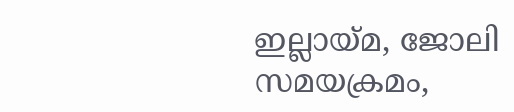ഇല്ലായ്‌മ, ജോലി സമയക്രമം,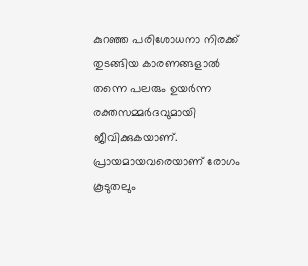കുറഞ്ഞ പരിശോധനാ നിരക്ക് തുടങ്ങിയ കാരണങ്ങളാൽ തന്നെ പലരും ഉയർന്ന രക്തസമ്മർദവുമായി ജീവിക്കുകയാണ്. പ്രായമായവരെയാണ് രോഗം കൂടുതലും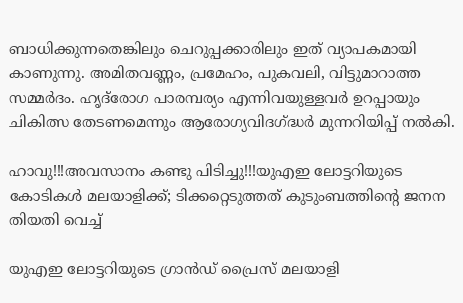ബാധിക്കുന്നതെങ്കിലും ചെറുപ്പക്കാരിലും ഇത് വ്യാപകമായി കാണുന്നു. അമിതവണ്ണം, പ്രമേഹം, പുകവലി, വിട്ടുമാറാത്ത സമ്മർദം. ഹൃദ്‌രോഗ പാരമ്പര്യം എന്നിവയുള്ളവർ ഉറപ്പായും ചികിത്സ തേടണമെന്നും ആരോഗ്യവിദഗ്ദ്ധർ മുന്നറിയിപ്പ് നൽകി.

ഹാവു!!!അവസാനം കണ്ടു പിടിച്ചു!!!യുഎഇ ലോട്ടറിയുടെ കോടികൾ മലയാളിക്ക്; ടിക്കറ്റെടുത്തത് കുടുംബത്തിന്റെ ജനന തിയതി വെച്ച്

യുഎഇ ലോട്ടറിയുടെ ഗ്രാന്‍ഡ് പ്രൈസ് മലയാളി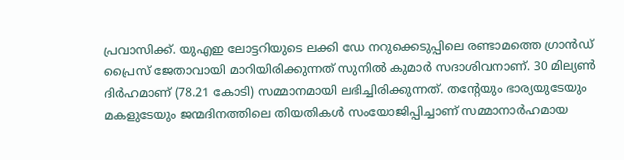പ്രവാസിക്ക്. യുഎഇ ലോട്ടറിയുടെ ലക്കി ഡേ നറുക്കെടുപ്പിലെ രണ്ടാമത്തെ ഗ്രാന്‍ഡ് പ്രൈസ് ജേതാവായി മാറിയിരിക്കുന്നത് സുനില്‍ കുമാര്‍ സദാശിവനാണ്. 30 മില്യണ്‍ ദിര്‍ഹമാണ് (78.21 കോടി) സമ്മാനമായി ലഭിച്ചിരിക്കുന്നത്. തന്റേയും ഭാര്യയുടേയും മകളുടേയും ജന്മദിനത്തിലെ തിയതികള്‍ സംയോജിപ്പിച്ചാണ് സമ്മാനാര്‍ഹമായ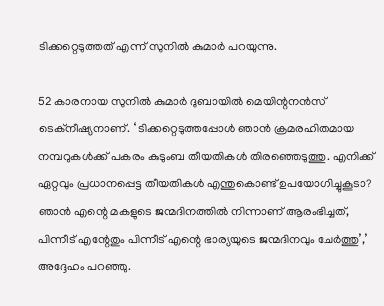ടിക്കറ്റെടുത്തത് എന്ന് സുനില്‍ കുമാര്‍ പറയുന്നു.

52 കാരനായ സുനില്‍ കുമാര്‍ ദുബായില്‍ മെയിന്റനന്‍സ് ടെക്‌നീഷ്യനാണ്. ‘ ടിക്കറ്റെടുത്തപ്പോള്‍ ഞാന്‍ ക്രമരഹിതമായ നമ്പറുകള്‍ക്ക് പകരം കുടുംബ തീയതികള്‍ തിരഞ്ഞെടുത്തു. എനിക്ക് ഏറ്റവും പ്രധാനപ്പെട്ട തീയതികള്‍ എന്തുകൊണ്ട് ഉപയോഗിച്ചുകൂടാ? ഞാന്‍ എന്റെ മകളുടെ ജന്മദിനത്തില്‍ നിന്നാണ് ആരംഭിച്ചത്, പിന്നീട് എന്റേതും പിന്നീട് എന്റെ ഭാര്യയുടെ ജന്മദിനവും ചേര്‍ത്തു’,’ അദ്ദേഹം പറഞ്ഞു.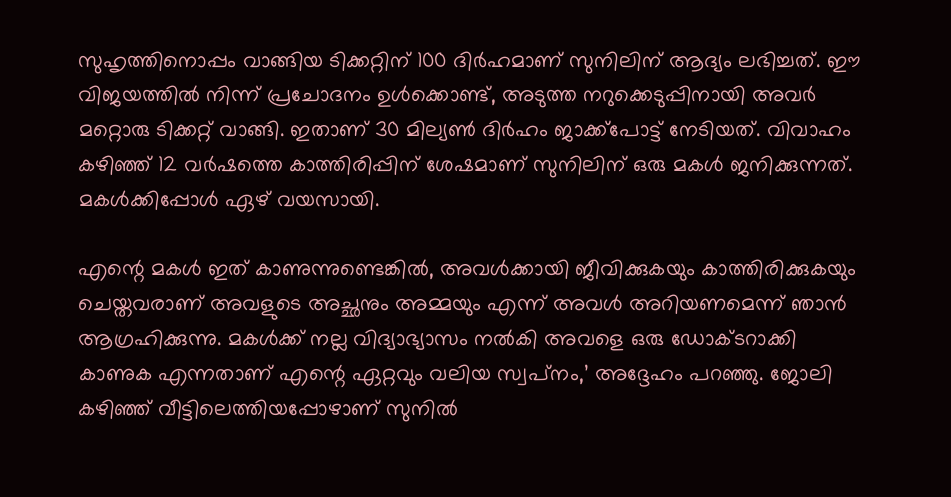സുഹൃത്തിനൊപ്പം വാങ്ങിയ ടിക്കറ്റിന് 100 ദിര്‍ഹമാണ് സുനിലിന് ആദ്യം ലഭിച്ചത്. ഈ വിജയത്തില്‍ നിന്ന് പ്രചോദനം ഉള്‍ക്കൊണ്ട്, അടുത്ത നറുക്കെടുപ്പിനായി അവര്‍ മറ്റൊരു ടിക്കറ്റ് വാങ്ങി. ഇതാണ് 30 മില്യണ്‍ ദിര്‍ഹം ജാക്ക്‌പോട്ട് നേടിയത്. വിവാഹം കഴിഞ്ഞ് 12 വര്‍ഷത്തെ കാത്തിരിപ്പിന് ശേഷമാണ് സുനിലിന് ഒരു മകള്‍ ജനിക്കുന്നത്. മകള്‍ക്കിപ്പോള്‍ ഏഴ് വയസായി.

എന്റെ മകള്‍ ഇത് കാണുന്നുണ്ടെങ്കില്‍, അവള്‍ക്കായി ജീവിക്കുകയും കാത്തിരിക്കുകയും ചെയ്തവരാണ് അവളുടെ അച്ഛനും അമ്മയും എന്ന് അവള്‍ അറിയണമെന്ന് ഞാന്‍ ആഗ്രഹിക്കുന്നു. മകള്‍ക്ക് നല്ല വിദ്യാഭ്യാസം നല്‍കി അവളെ ഒരു ഡോക്ടറാക്കി കാണുക എന്നതാണ് എന്റെ ഏറ്റവും വലിയ സ്വപ്‌നം,’ അദ്ദേഹം പറഞ്ഞു. ജോലി കഴിഞ്ഞ് വീട്ടിലെത്തിയപ്പോഴാണ് സുനില്‍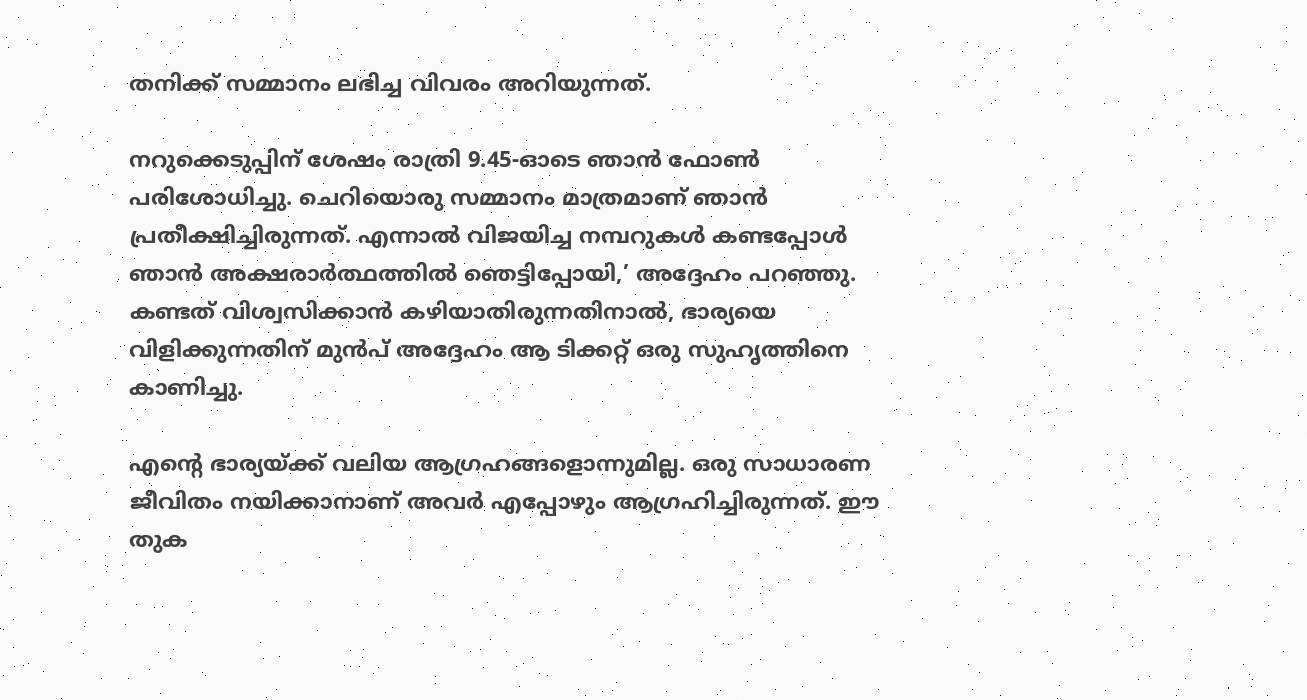തനിക്ക് സമ്മാനം ലഭിച്ച വിവരം അറിയുന്നത്.

നറുക്കെടുപ്പിന് ശേഷം രാത്രി 9.45-ഓടെ ഞാന്‍ ഫോണ്‍ പരിശോധിച്ചു. ചെറിയൊരു സമ്മാനം മാത്രമാണ് ഞാന്‍ പ്രതീക്ഷിച്ചിരുന്നത്. എന്നാല്‍ വിജയിച്ച നമ്പറുകള്‍ കണ്ടപ്പോള്‍ ഞാന്‍ അക്ഷരാര്‍ത്ഥത്തില്‍ ഞെട്ടിപ്പോയി,’ അദ്ദേഹം പറഞ്ഞു. കണ്ടത് വിശ്വസിക്കാന്‍ കഴിയാതിരുന്നതിനാല്‍, ഭാര്യയെ വിളിക്കുന്നതിന് മുന്‍പ് അദ്ദേഹം ആ ടിക്കറ്റ് ഒരു സുഹൃത്തിനെ കാണിച്ചു.

എന്റെ ഭാര്യയ്ക്ക് വലിയ ആഗ്രഹങ്ങളൊന്നുമില്ല. ഒരു സാധാരണ ജീവിതം നയിക്കാനാണ് അവര്‍ എപ്പോഴും ആഗ്രഹിച്ചിരുന്നത്. ഈ തുക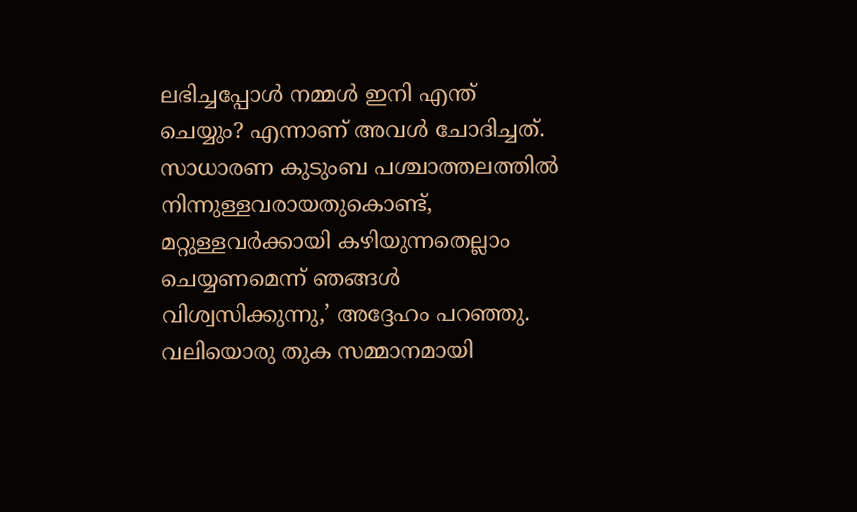ലഭിച്ചപ്പോള്‍ നമ്മള്‍ ഇനി എന്ത് ചെയ്യും? എന്നാണ് അവള്‍ ചോദിച്ചത്. സാധാരണ കുടുംബ പശ്ചാത്തലത്തില്‍ നിന്നുള്ളവരായതുകൊണ്ട്, മറ്റുള്ളവര്‍ക്കായി കഴിയുന്നതെല്ലാം ചെയ്യണമെന്ന് ഞങ്ങള്‍ വിശ്വസിക്കുന്നു,’ അദ്ദേഹം പറഞ്ഞു. വലിയൊരു തുക സമ്മാനമായി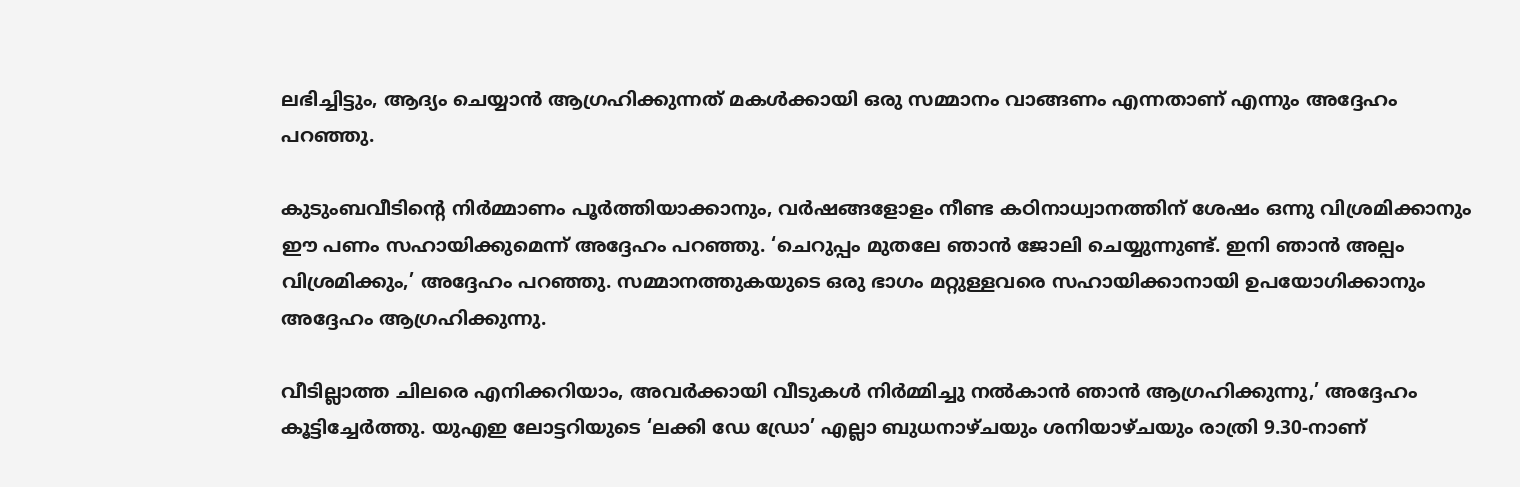ലഭിച്ചിട്ടും, ആദ്യം ചെയ്യാന്‍ ആഗ്രഹിക്കുന്നത് മകള്‍ക്കായി ഒരു സമ്മാനം വാങ്ങണം എന്നതാണ് എന്നും അദ്ദേഹം പറഞ്ഞു.

കുടുംബവീടിന്റെ നിര്‍മ്മാണം പൂര്‍ത്തിയാക്കാനും, വര്‍ഷങ്ങളോളം നീണ്ട കഠിനാധ്വാനത്തിന് ശേഷം ഒന്നു വിശ്രമിക്കാനും ഈ പണം സഹായിക്കുമെന്ന് അദ്ദേഹം പറഞ്ഞു. ‘ചെറുപ്പം മുതലേ ഞാന്‍ ജോലി ചെയ്യുന്നുണ്ട്. ഇനി ഞാന്‍ അല്പം വിശ്രമിക്കും,’ അദ്ദേഹം പറഞ്ഞു. സമ്മാനത്തുകയുടെ ഒരു ഭാഗം മറ്റുള്ളവരെ സഹായിക്കാനായി ഉപയോഗിക്കാനും അദ്ദേഹം ആഗ്രഹിക്കുന്നു.

വീടില്ലാത്ത ചിലരെ എനിക്കറിയാം, അവര്‍ക്കായി വീടുകള്‍ നിര്‍മ്മിച്ചു നല്‍കാന്‍ ഞാന്‍ ആഗ്രഹിക്കുന്നു,’ അദ്ദേഹം കൂട്ടിച്ചേര്‍ത്തു. യുഎഇ ലോട്ടറിയുടെ ‘ലക്കി ഡേ ഡ്രോ’ എല്ലാ ബുധനാഴ്ചയും ശനിയാഴ്ചയും രാത്രി 9.30-നാണ്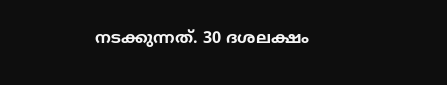നടക്കുന്നത്. 30 ദശലക്ഷം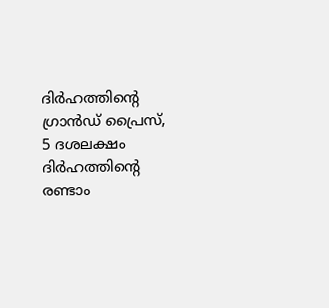ദിര്‍ഹത്തിന്റെ ഗ്രാന്‍ഡ് പ്രൈസ്, 5 ദശലക്ഷം ദിര്‍ഹത്തിന്റെ രണ്ടാം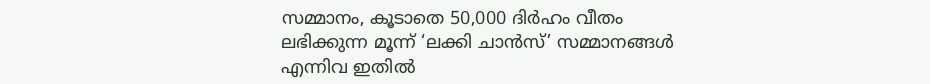സമ്മാനം, കൂടാതെ 50,000 ദിര്‍ഹം വീതം ലഭിക്കുന്ന മൂന്ന് ‘ലക്കി ചാന്‍സ്’ സമ്മാനങ്ങള്‍ എന്നിവ ഇതില്‍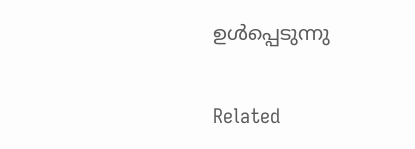ഉള്‍പ്പെടുന്നു

Related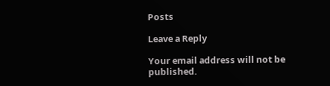Posts

Leave a Reply

Your email address will not be published.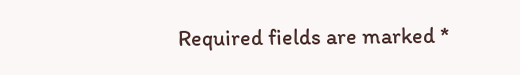Required fields are marked *